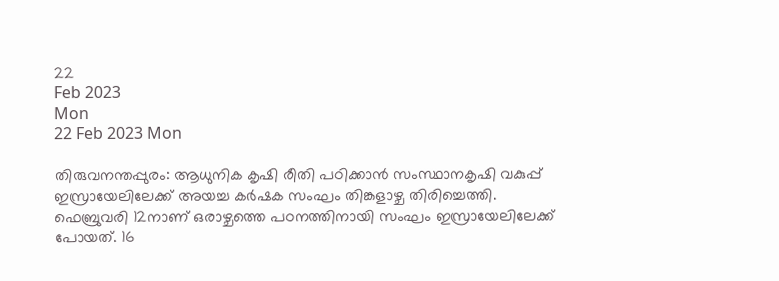22
Feb 2023
Mon
22 Feb 2023 Mon

തിരുവനന്തപ്പുരം: ആധുനിക കൃഷി രീതി പഠിക്കാന്‍ സംസ്ഥാനകൃഷി വകുപ്പ് ഇസ്രായേലിലേക്ക് അയച്ച കര്‍ഷക സംഘം തിങ്കളാഴ്ച തിരിച്ചെത്തി. ഫെബ്രുവരി 12നാണ് ഒരാഴ്ചത്തെ പഠനത്തിനായി സംഘം ഇസ്രായേലിലേക്ക് പോയത്. 16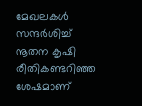മേഖലകള്‍ സന്ദര്‍ശിച്ച് നൂതന കൃഷി രീതികണ്ടറിഞ്ഞ ശേഷമാണ്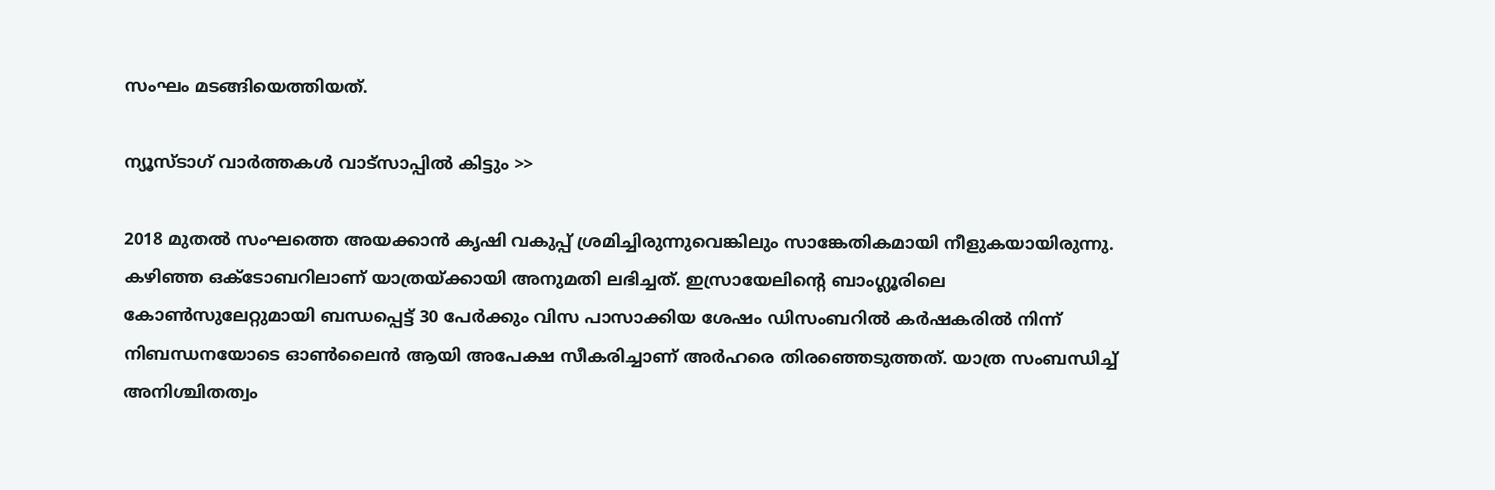സംഘം മടങ്ങിയെത്തിയത്.

ന്യൂസ്ടാഗ് വാര്‍ത്തകള്‍ വാട്‌സാപ്പില്‍ കിട്ടും >>

2018 മുതല്‍ സംഘത്തെ അയക്കാന്‍ കൃഷി വകുപ്പ് ശ്രമിച്ചിരുന്നുവെങ്കിലും സാങ്കേതികമായി നീളുകയായിരുന്നു. കഴിഞ്ഞ ഒക്ടോബറിലാണ് യാത്രയ്ക്കായി അനുമതി ലഭിച്ചത്. ഇസ്രായേലിന്റെ ബാംഗ്ലൂരിലെ കോണ്‍സുലേറ്റുമായി ബന്ധപ്പെട്ട് 30 പേര്‍ക്കും വിസ പാസാക്കിയ ശേഷം ഡിസംബറില്‍ കര്‍ഷകരില്‍ നിന്ന് നിബന്ധനയോടെ ഓണ്‍ലൈന്‍ ആയി അപേക്ഷ സീകരിച്ചാണ് അര്‍ഹരെ തിരഞ്ഞെടുത്തത്. യാത്ര സംബന്ധിച്ച് അനിശ്ചിതത്വം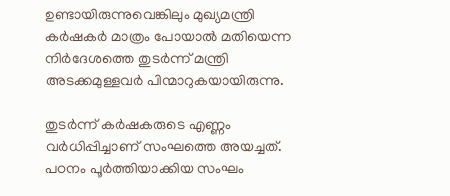ഉണ്ടായിരുന്നുവെങ്കിലും മുഖ്യമന്ത്രി കര്‍ഷകര്‍ മാത്രം പോയാല്‍ മതിയെന്ന നിര്‍ദേശത്തെ തുടര്‍ന്ന് മന്ത്രി അടക്കമുള്ളവര്‍ പിന്മാറുകയായിരുന്നു.

തുടര്‍ന്ന് കര്‍ഷകരുടെ എണ്ണം വര്‍ധിപ്പിച്ചാണ് സംഘത്തെ അയച്ചത്. പഠനം പൂര്‍ത്തിയാക്കിയ സംഘം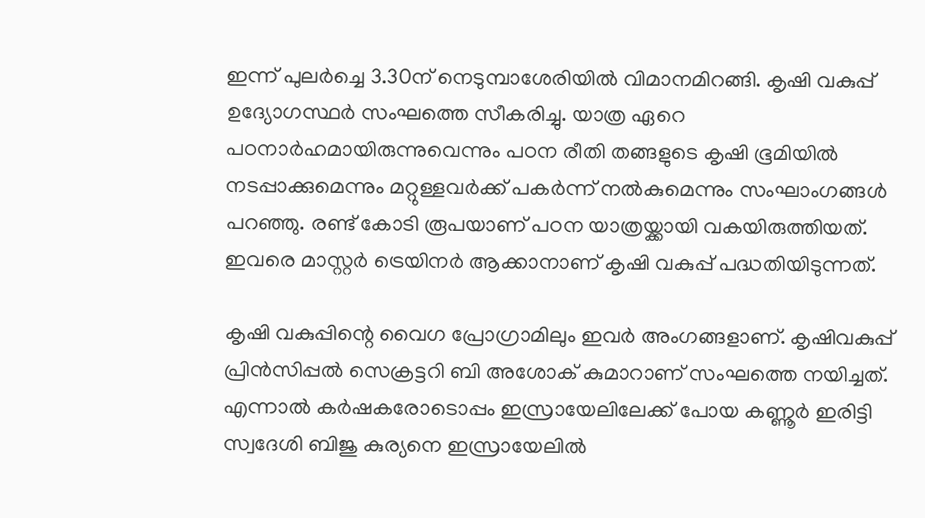ഇന്ന് പുലര്‍ച്ചെ 3.30ന് നെടുമ്പാശേരിയില്‍ വിമാനമിറങ്ങി. കൃഷി വകുപ്പ് ഉദ്യോഗസ്ഥര്‍ സംഘത്തെ സീകരിച്ചു. യാത്ര ഏറെ പഠനാര്‍ഹമായിരുന്നുവെന്നും പഠന രീതി തങ്ങളുടെ കൃഷി ഭൂമിയില്‍ നടപ്പാക്കുമെന്നും മറ്റുള്ളവര്‍ക്ക് പകര്‍ന്ന് നല്‍കുമെന്നും സംഘാംഗങ്ങള്‍ പറഞ്ഞു. രണ്ട് കോടി രൂപയാണ് പഠന യാത്രയ്ക്കായി വകയിരുത്തിയത്. ഇവരെ മാസ്റ്റര്‍ ട്രെയിനര്‍ ആക്കാനാണ് കൃഷി വകുപ്പ് പദ്ധതിയിടുന്നത്.

കൃഷി വകുപ്പിന്റെ വൈഗ പ്രോഗ്രാമിലും ഇവര്‍ അംഗങ്ങളാണ്. കൃഷിവകുപ്പ് പ്രിന്‍സിപ്പല്‍ സെക്രട്ടറി ബി അശോക് കുമാറാണ് സംഘത്തെ നയിച്ചത്. എന്നാല്‍ കര്‍ഷകരോടൊപ്പം ഇസ്രായേലിലേക്ക് പോയ കണ്ണൂര്‍ ഇരിട്ടി സ്വദേശി ബിജു കുര്യനെ ഇസ്രായേലില്‍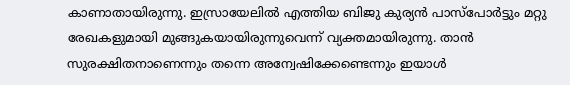കാണാതായിരുന്നു. ഇസ്രായേലില്‍ എത്തിയ ബിജു കുര്യന്‍ പാസ്പോര്‍ട്ടും മറ്റു രേഖകളുമായി മുങ്ങുകയായിരുന്നുവെന്ന് വ്യക്തമായിരുന്നു. താന്‍ സുരക്ഷിതനാണെന്നും തന്നെ അന്വേഷിക്കേണ്ടെന്നും ഇയാള്‍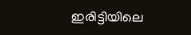ഇരിട്ടിയിലെ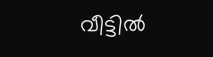വീട്ടില്‍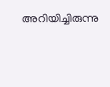അറിയിച്ചിരുന്നു